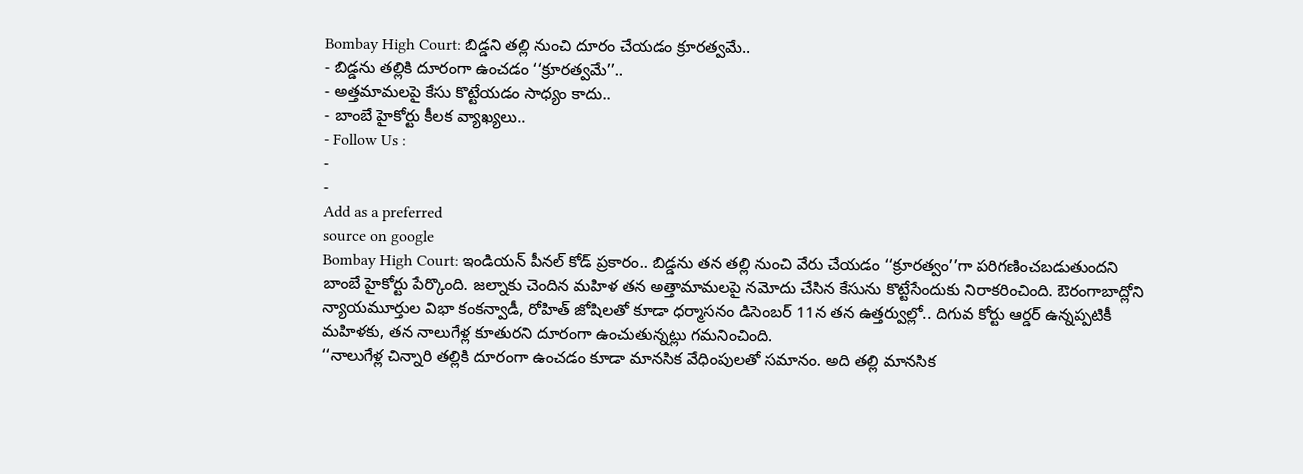Bombay High Court: బిడ్డని తల్లి నుంచి దూరం చేయడం క్రూరత్వమే..
- బిడ్డను తల్లికి దూరంగా ఉంచడం ‘‘క్రూరత్వమే’’..
- అత్తమామలపై కేసు కొట్టేయడం సాధ్యం కాదు..
- బాంబే హైకోర్టు కీలక వ్యాఖ్యలు..
- Follow Us :
-
-
Add as a preferred
source on google
Bombay High Court: ఇండియన్ పీనల్ కోడ్ ప్రకారం.. బిడ్డను తన తల్లి నుంచి వేరు చేయడం ‘‘క్రూరత్వం’’గా పరిగణించబడుతుందని బాంబే హైకోర్టు పేర్కొంది. జల్నాకు చెందిన మహిళ తన అత్తామామలపై నమోదు చేసిన కేసును కొట్టేసేందుకు నిరాకరించింది. ఔరంగాబాద్లోని న్యాయమూర్తుల విభా కంకన్వాడీ, రోహిత్ జోషిలతో కూడా ధర్మాసనం డిసెంబర్ 11న తన ఉత్తర్వుల్లో.. దిగువ కోర్టు ఆర్డర్ ఉన్నప్పటికీ మహిళకు, తన నాలుగేళ్ల కూతురని దూరంగా ఉంచుతున్నట్లు గమనించింది.
‘‘నాలుగేళ్ల చిన్నారి తల్లికి దూరంగా ఉంచడం కూడా మానసిక వేధింపులతో సమానం. అది తల్లి మానసిక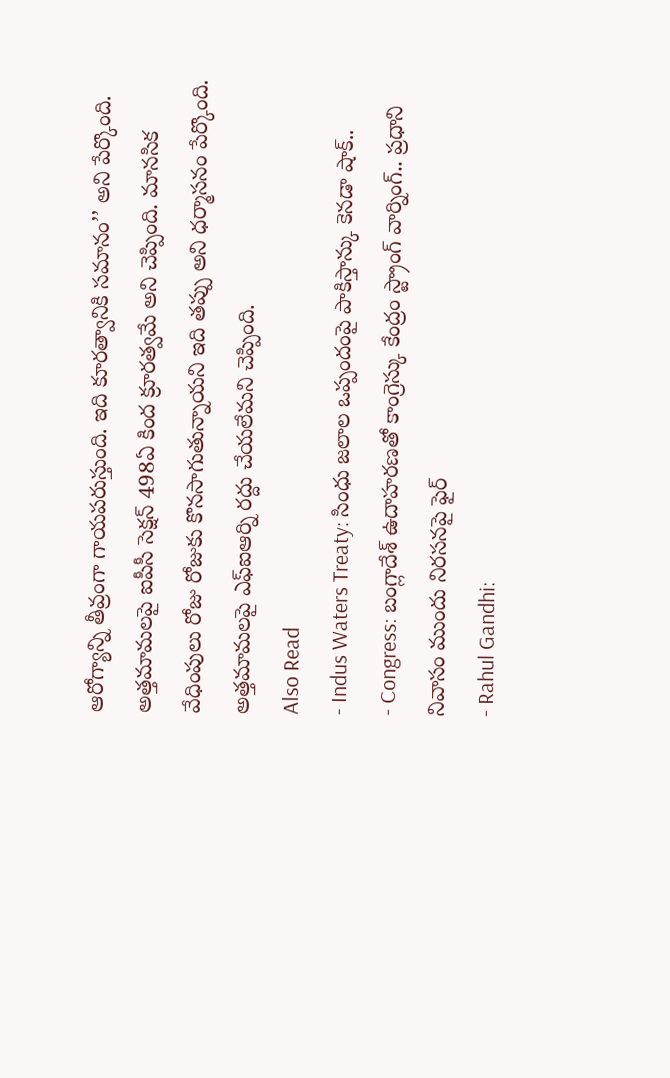ఆరోగ్యాన్ని తీవ్రంగా గాయపరుస్తుంది. ఇది కూరత్వానికి సమానం’’ అని పేర్కొంది. అత్తమామలపై ఐపీసీ సెక్షన్ 498ఏ కింద క్రూరత్వమే అని చెప్పింది. మానసిక వేధింపులు రోజు రోజుకు కొనసాగుతున్నాయని ఇది తప్పు అని ధర్మాసనం పేర్కొంది. అత్తమామలపై ఎఫ్ఐఆర్ని రద్దు చేయలేమని చెప్పింది.
Also Read
- Indus Waters Treaty: సింధు జలాల ఒప్పందంపై పాకిస్తాన్కు కెనడా షాక్..
- Congress: బంగ్లాదేశ్ ఉదాహరణతో కాంగ్రెస్కు కేంద్రం స్ట్రాంగ్ వార్నింగ్.. ప్రధాని నివాసం ముందు నిరసనపై ఫైర్
- Rahul Gandhi: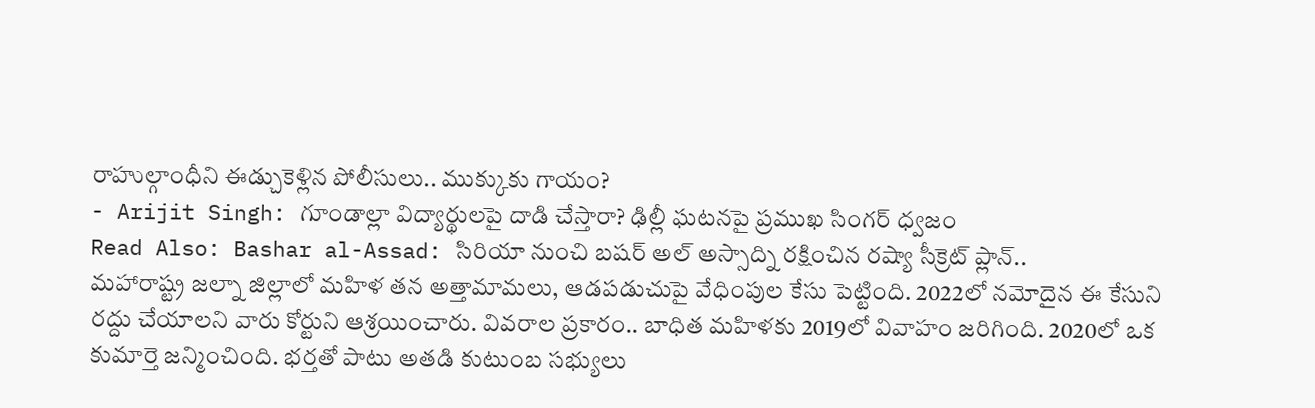రాహుల్గాంధీని ఈడ్చుకెళ్లిన పోలీసులు.. ముక్కుకు గాయం?
- Arijit Singh: గూండాల్లా విద్యార్థులపై దాడి చేస్తారా? ఢిల్లీ ఘటనపై ప్రముఖ సింగర్ ధ్వజం
Read Also: Bashar al-Assad: సిరియా నుంచి బషర్ అల్ అస్సాద్ని రక్షించిన రష్యా సీక్రెట్ ప్లాన్..
మహారాష్ట్ర జల్నా జిల్లాలో మహిళ తన అత్తామామలు, ఆడపడుచుపై వేధింపుల కేసు పెట్టింది. 2022లో నమోదైన ఈ కేసుని రద్దు చేయాలని వారు కోర్టుని ఆశ్రయించారు. వివరాల ప్రకారం.. బాధిత మహిళకు 2019లో వివాహం జరిగింది. 2020లో ఒక కుమార్తె జన్మించింది. భర్తతో పాటు అతడి కుటుంబ సభ్యులు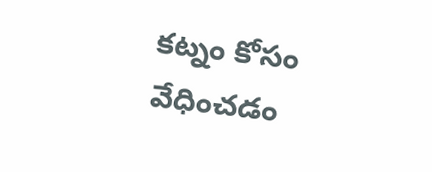కట్నం కోసం వేధించడం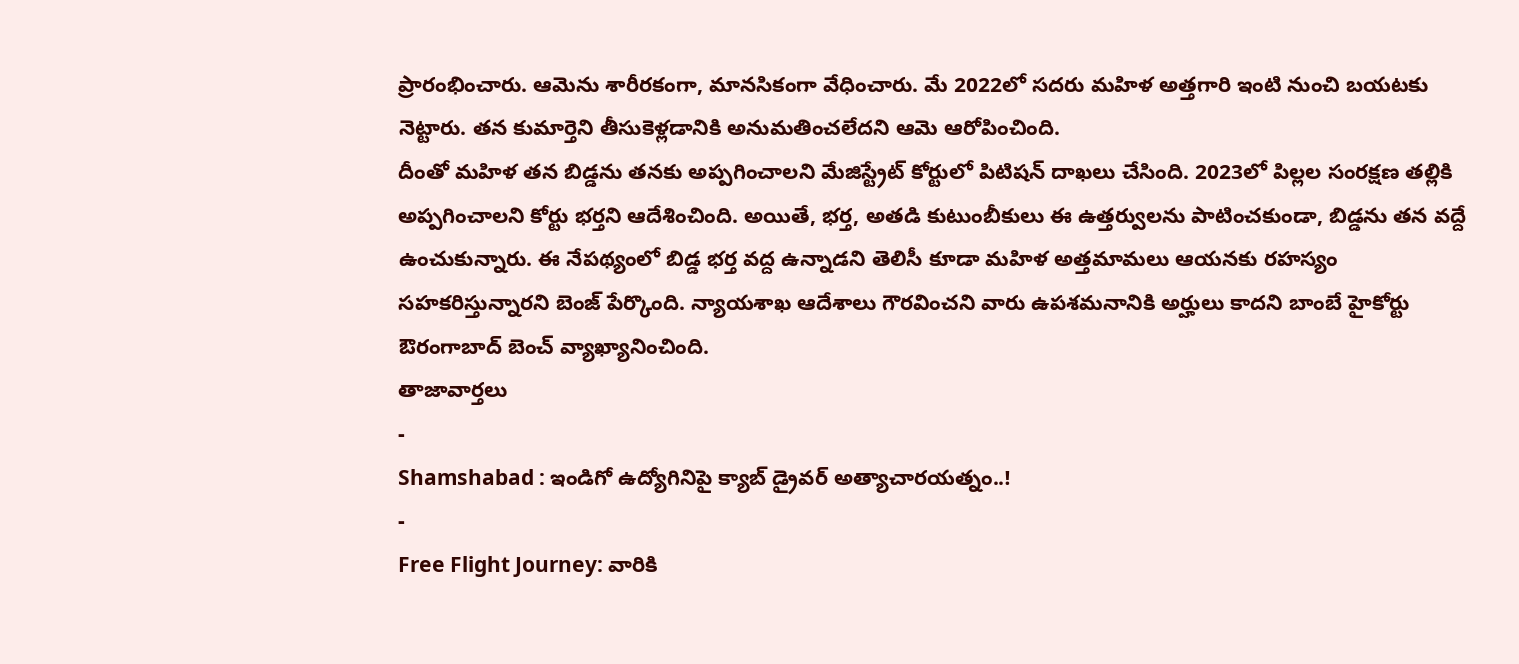ప్రారంభించారు. ఆమెను శారీరకంగా, మానసికంగా వేధించారు. మే 2022లో సదరు మహిళ అత్తగారి ఇంటి నుంచి బయటకు నెట్టారు. తన కుమార్తెని తీసుకెళ్లడానికి అనుమతించలేదని ఆమె ఆరోపించింది.
దీంతో మహిళ తన బిడ్డను తనకు అప్పగించాలని మేజిస్ట్రేట్ కోర్టులో పిటిషన్ దాఖలు చేసింది. 2023లో పిల్లల సంరక్షణ తల్లికి అప్పగించాలని కోర్టు భర్తని ఆదేశించింది. అయితే, భర్త, అతడి కుటుంబీకులు ఈ ఉత్తర్వులను పాటించకుండా, బిడ్డను తన వద్దే ఉంచుకున్నారు. ఈ నేపథ్యంలో బిడ్డ భర్త వద్ద ఉన్నాడని తెలిసీ కూడా మహిళ అత్తమామలు ఆయనకు రహస్యం సహకరిస్తున్నారని బెంజ్ పేర్కొంది. న్యాయశాఖ ఆదేశాలు గౌరవించని వారు ఉపశమనానికి అర్హులు కాదని బాంబే హైకోర్టు ఔరంగాబాద్ బెంచ్ వ్యాఖ్యానించింది.
తాజావార్తలు
-
Shamshabad : ఇండిగో ఉద్యోగినిపై క్యాబ్ డ్రైవర్ అత్యాచారయత్నం..!
-
Free Flight Journey: వారికి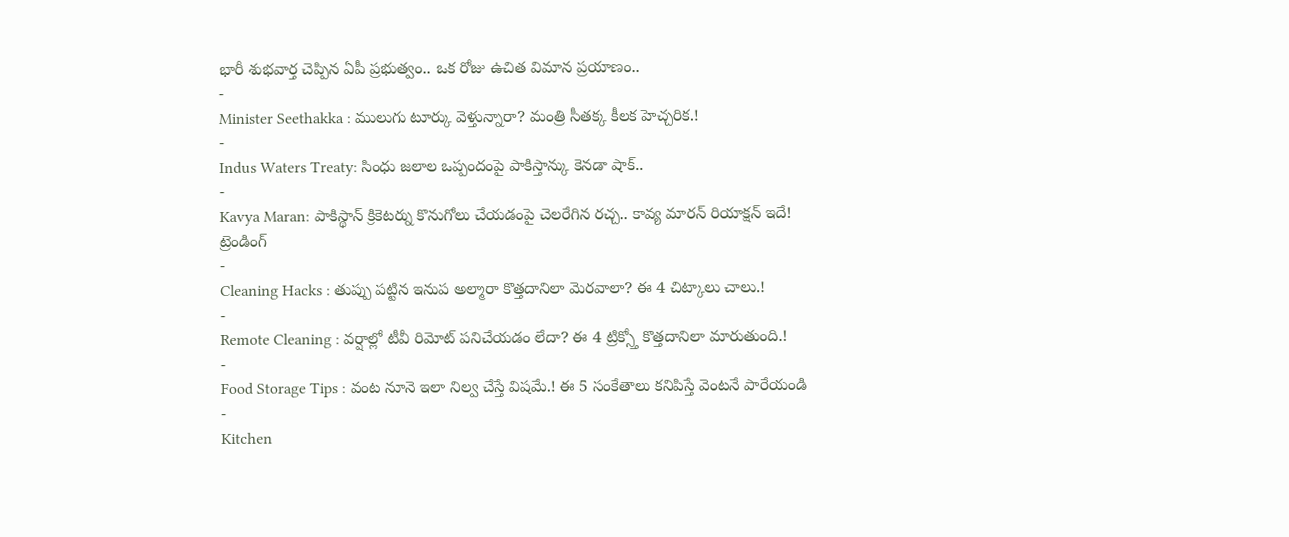భారీ శుభవార్త చెప్పిన ఏపీ ప్రభుత్వం.. ఒక రోజు ఉచిత విమాన ప్రయాణం..
-
Minister Seethakka : ములుగు టూర్కు వెళ్తున్నారా? మంత్రి సీతక్క కీలక హెచ్చరిక.!
-
Indus Waters Treaty: సింధు జలాల ఒప్పందంపై పాకిస్తాన్కు కెనడా షాక్..
-
Kavya Maran: పాకిస్థాన్ క్రికెటర్ను కొనుగోలు చేయడంపై చెలరేగిన రచ్చ.. కావ్య మారన్ రియాక్షన్ ఇదే!
ట్రెండింగ్
-
Cleaning Hacks : తుప్పు పట్టిన ఇనుప అల్మారా కొత్తదానిలా మెరవాలా? ఈ 4 చిట్కాలు చాలు.!
-
Remote Cleaning : వర్షాల్లో టీవీ రిమోట్ పనిచేయడం లేదా? ఈ 4 ట్రిక్స్తో కొత్తదానిలా మారుతుంది.!
-
Food Storage Tips : వంట నూనె ఇలా నిల్వ చేస్తే విషమే.! ఈ 5 సంకేతాలు కనిపిస్తే వెంటనే పారేయండి
-
Kitchen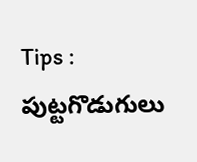Tips : పుట్టగొడుగులు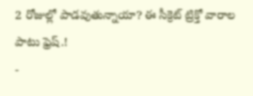2 రోజుల్లో పాడవుతున్నాయా? ఈ సీక్రెట్ ట్రిక్తో వారాల పాటు ఫ్రెష్.!
-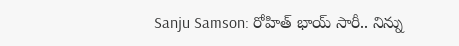Sanju Samson: రోహిత్ భాయ్ సారీ.. నిన్ను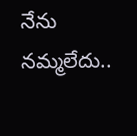నేను నమ్మలేదు..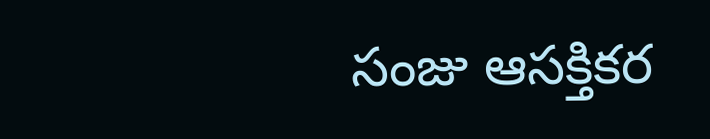సంజు ఆసక్తికర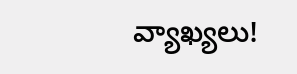వ్యాఖ్యలు!